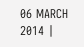06 MARCH 2014 |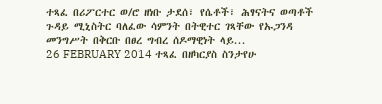ተጻፈ በሪፖርተር ወ/ሮ ዘነቡ ታደሰ፣ የሴቶች፣ ሕፃናትና ወጣቶች ጉዳይ ሚኒስትር ባለፈው ሳምንት በትዊተር ገጻቸው የኡጋንዳ መንግሥት በቅርቡ በፀረ ግብረ ሰዶማዊነት ላይ...
26 FEBRUARY 2014 ተጻፈ በዘካርያስ ስንታየሁ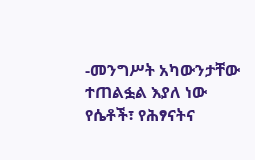-መንግሥት አካውንታቸው ተጠልፏል እያለ ነው የሴቶች፣ የሕፃናትና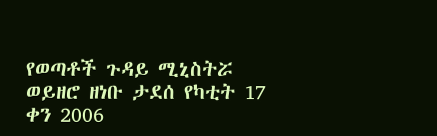የወጣቶች ጉዳይ ሚኒስትሯ ወይዘሮ ዘነቡ ታደሰ የካቲት 17 ቀን 2006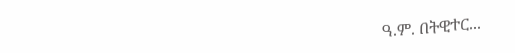ዓ.ም. በትዊተር...